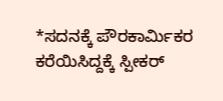*ಸದನಕ್ಕೆ ಪೌರಕಾರ್ಮಿಕರ ಕರೆಯಿಸಿದ್ದಕ್ಕೆ ಸ್ಪೀಕರ್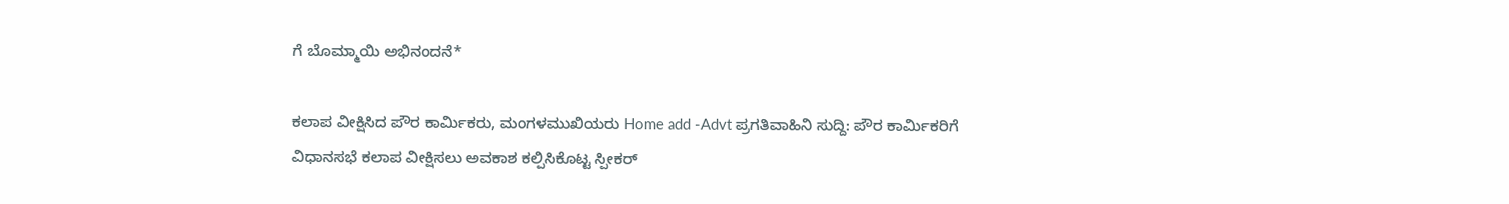ಗೆ ಬೊಮ್ಮಾಯಿ ಅಭಿನಂದನೆ*

ಕಲಾಪ ವೀಕ್ಷಿಸಿದ ಪೌರ ಕಾರ್ಮಿಕರು, ಮಂಗಳಮುಖಿಯರು Home add -Advt ಪ್ರಗತಿವಾಹಿನಿ ಸುದ್ದಿ: ಪೌರ ಕಾರ್ಮಿಕರಿಗೆ ವಿಧಾನಸಭೆ ಕಲಾಪ ವೀಕ್ಷಿಸಲು ಅವಕಾಶ ಕಲ್ಪಿಸಿಕೊಟ್ಟ ಸ್ಪೀಕರ್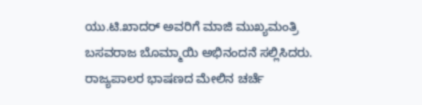ಯು.ಟಿ.ಖಾದರ್ ಅವರಿಗೆ ಮಾಜಿ ಮುಖ್ಯಮಂತ್ರಿ ಬಸವರಾಜ ಬೊಮ್ಮಾಯಿ ಅಭಿನಂದನೆ ಸಲ್ಲಿಸಿದರು. ರಾಜ್ಯಪಾಲರ ಭಾಷಣದ ಮೇಲಿನ ಚರ್ಚೆ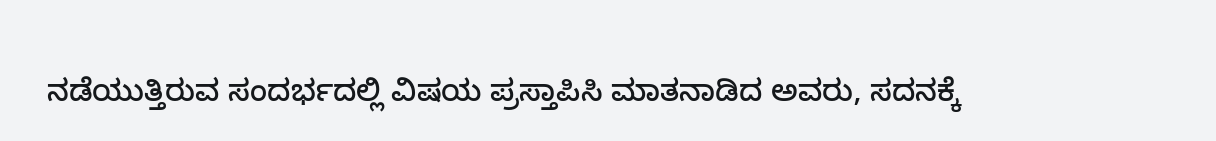ನಡೆಯುತ್ತಿರುವ ಸಂದರ್ಭದಲ್ಲಿ ವಿಷಯ ಪ್ರಸ್ತಾಪಿಸಿ ಮಾತನಾಡಿದ ಅವರು, ಸದನಕ್ಕೆ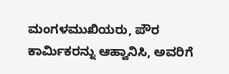ಮಂಗಳಮುಖಿಯರು, ಪೌರ ಕಾರ್ಮಿಕರನ್ನು ಆಹ್ವಾನಿಸಿ, ಅವರಿಗೆ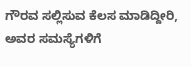ಗೌರವ ಸಲ್ಲಿಸುವ ಕೆಲಸ ಮಾಡಿದ್ದೀರಿ, ಅವರ ಸಮಸ್ಯೆಗಳಿಗೆ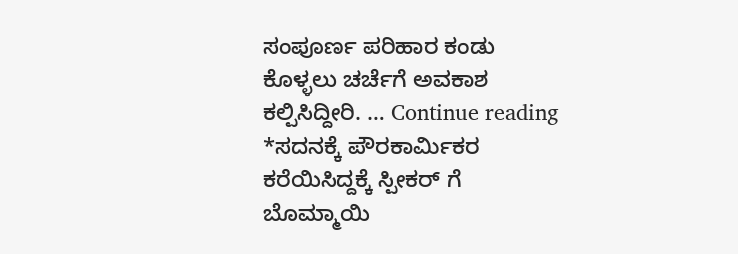ಸಂಪೂರ್ಣ ಪರಿಹಾರ ಕಂಡು ಕೊಳ್ಳಲು ಚರ್ಚೆಗೆ ಅವಕಾಶ ಕಲ್ಪಿಸಿದ್ದೀರಿ. … Continue reading *ಸದನಕ್ಕೆ ಪೌರಕಾರ್ಮಿಕರ ಕರೆಯಿಸಿದ್ದಕ್ಕೆ ಸ್ಪೀಕರ್ ಗೆ ಬೊಮ್ಮಾಯಿ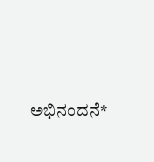ಅಭಿನಂದನೆ*